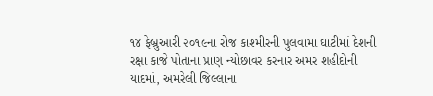૧૪ ફેબ્રુઆરી ૨૦૧૯ના રોજ કાશ્મીરની પુલવામા ઘાટીમાં દેશની રક્ષા કાજે પોતાના પ્રાણ ન્યોછાવર કરનાર અમર શહીદોની યાદમાં, અમરેલી જિલ્લાના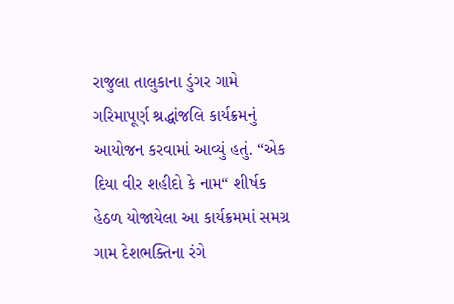રાજુલા તાલુકાના ડુંગર ગામે ગરિમાપૂર્ણ શ્રદ્ધાંજલિ કાર્યક્રમનું આયોજન કરવામાં આવ્યું હતું. “એક દિયા વીર શહીદો કે નામ“ શીર્ષક હેઠળ યોજાયેલા આ કાર્યક્રમમાં સમગ્ર ગામ દેશભક્તિના રંગે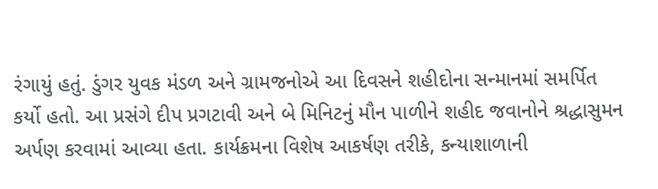રંગાયું હતું. ડુંગર યુવક મંડળ અને ગ્રામજનોએ આ દિવસને શહીદોના સન્માનમાં સમર્પિત કર્યો હતો. આ પ્રસંગે દીપ પ્રગટાવી અને બે મિનિટનું મૌન પાળીને શહીદ જવાનોને શ્રદ્ધાસુમન અર્પણ કરવામાં આવ્યા હતા. કાર્યક્રમના વિશેષ આકર્ષણ તરીકે, કન્યાશાળાની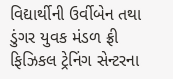વિદ્યાર્થીની ઉર્વીબેન તથા ડુંગર યુવક મંડળ ફ્રી ફિઝિકલ ટ્રેનિંગ સેન્ટરના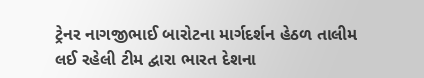ટ્રેનર નાગજીભાઈ બારોટના માર્ગદર્શન હેઠળ તાલીમ લઈ રહેલી ટીમ દ્વારા ભારત દેશના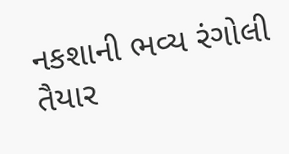નકશાની ભવ્ય રંગોલી તૈયાર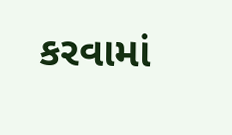કરવામાં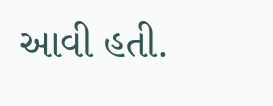આવી હતી.